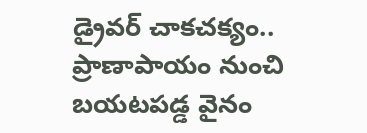డ్రైవర్ చాకచక్యం.. ప్రాణాపాయం నుంచి బయటపడ్డ వైనం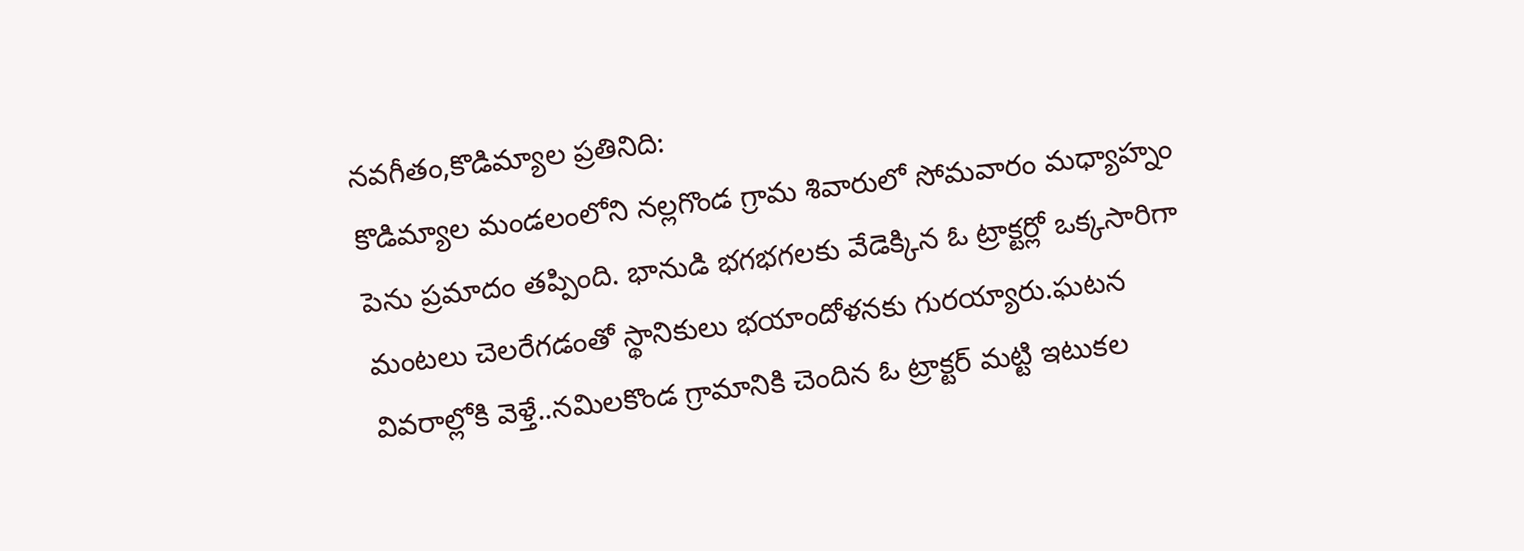నవగీతం,కొడిమ్యాల ప్రతినిది:
కొడిమ్యాల మండలంలోని నల్లగొండ గ్రామ శివారులో సోమవారం మధ్యాహ్నం పెను ప్రమాదం తప్పింది. భానుడి భగభగలకు వేడెక్కిన ఓ ట్రాక్టర్లో ఒక్కసారిగా మంటలు చెలరేగడంతో స్థానికులు భయాందోళనకు గురయ్యారు.ఘటన వివరాల్లోకి వెళ్తే..నమిలకొండ గ్రామానికి చెందిన ఓ ట్రాక్టర్ మట్టి ఇటుకల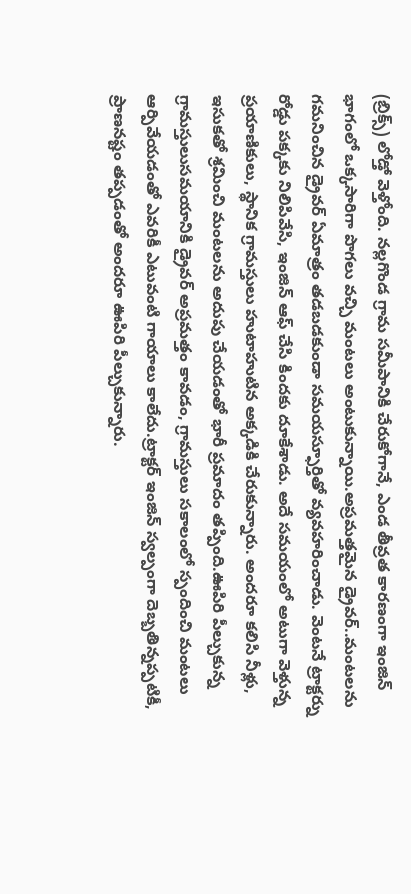(బ్రిక్స్) లోడ్తో వెళ్తోంది. నల్లగొండ గ్రామ సమీపానికి చేరుకోగానే, ఎండ తీవ్రత కారణంగా ఇంజిన్ భాగంలో ఒక్కసారిగా పొగలు వచ్చి మంటలు అంటుకున్నాయి.అప్రమత్తమైన డ్రైవర్..మంటలను గమనించిన డ్రైవర్ ఏమాత్రం తడబడకుండా సమయస్ఫూర్తితో వ్యవహరించాడు. వెంటనే ట్రాక్టర్ను రోడ్డు పక్కకు నిలిపివేసి, ఇంజిన్ ఆఫ్ చేసి కిందకు దూకేశాడు. అదే సమయంలో అటుగా వెళ్తున్న ప్రయాణికులు, స్థానిక గ్రామస్తులు హుటాహుటిన అక్కడికి చేరుకున్నారు. అందరూ కలిసి నీళ్లు, ఇసుకతో శ్రమించి మంటలను అదుపు చేయడంతో భారీ ప్రమాదం తప్పింది.ఊపిరి పీల్చుకున్న గ్రామస్తులుసమయానికి డ్రైవర్ అప్రమత్తం కావడం, గ్రామస్తులు సకాలంలో స్పందించి మంటలు ఆర్పివేయడంతో ఎవరికీ ఎటువంటి గాయాలు కాలేదు.ట్రాక్టర్ ఇంజిన్ స్వల్పంగా దెబ్బతిన్నప్పటికీ, ప్రాణనష్టం తప్పడంతో అందరూ ఊపిరి పీల్చుకున్నారు.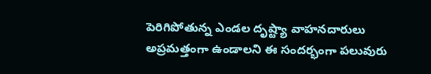పెరిగిపోతున్న ఎండల దృష్ట్యా వాహనదారులు అప్రమత్తంగా ఉండాలని ఈ సందర్భంగా పలువురు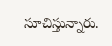సూచిస్తున్నారు.